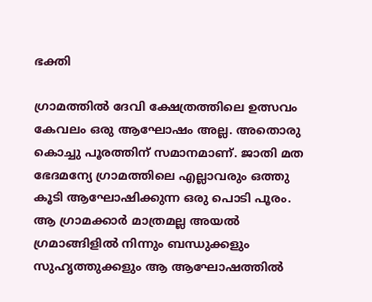ഭക്തി

ഗ്രാമത്തില്‍ ദേവി ക്ഷേത്രത്തിലെ ഉത്സവം കേവലം ഒരു ആഘോഷം അല്ല. അതൊരു കൊച്ചു പൂരത്തിന് സമാനമാണ്. ജാതി മത ഭേദമന്യേ ഗ്രാമത്തിലെ എല്ലാവരും ഒത്തു കൂടി ആഘോഷിക്കുന്ന ഒരു പൊടി പൂരം. ആ ഗ്രാമക്കാര്‍ മാത്രമല്ല അയല്‍ ഗ്രമാങ്ങിളില്‍ നിന്നും ബന്ധുക്കളും സുഹൃത്തുക്കളും ആ ആഘോഷത്തില്‍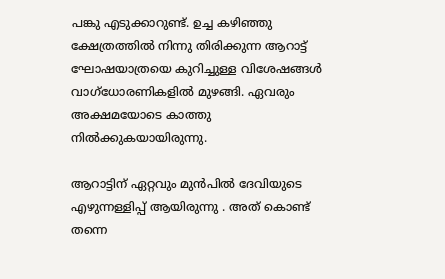പങ്കു എടുക്കാറുണ്ട്. ഉച്ച കഴിഞ്ഞു ക്ഷേത്രത്തില്‍ നിന്നു തിരിക്കുന്ന ആറാട്ട്‌ ഘോഷയാത്രയെ കുറിച്ചുള്ള വിശേഷങ്ങള്‍ വാഗ്ധോരണികളില്‍ മുഴങ്ങി. ഏവരും അക്ഷമയോടെ കാത്തു നില്‍ക്കുകയായിരുന്നു.

ആറാട്ടിന് ഏറ്റവും മുന്‍പില്‍ ദേവിയുടെ എഴുന്നള്ളിപ്പ് ആയിരുന്നു . അത് കൊണ്ട് തന്നെ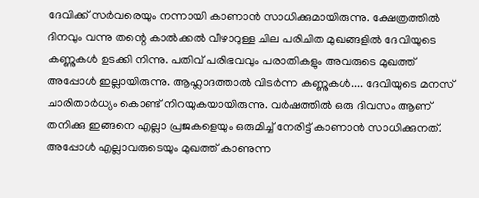ദേവിക്ക് സര്‍വരെയും നന്നായി കാണാന്‍ സാധിക്കുമായിരുന്നു. ക്ഷേത്രത്തില്‍ ദിനവും വന്നു തന്റെ കാല്‍ക്കല്‍ വീഴാറുള്ള ചില പരിചിത മുഖങ്ങളില്‍ ദേവിയുടെ കണ്ണുകള്‍ ഉടക്കി നിന്നു. പതിവ് പരിഭവവും പരാതികളും അവരുടെ മുഖത്ത് അപ്പോള്‍ ഇല്ലായിരുന്നു. ആഹ്ലാദത്താല്‍ വിടര്‍ന്ന കണ്ണുകള്‍.... ദേവിയുടെ മനസ് ചാരിതാര്‍ധ്യം കൊണ്ട് നിറയുകയായിരുന്നു. വര്‍ഷത്തില്‍ ഒരു ദിവസം ആണ് തനിക്കു ഇങ്ങനെ എല്ലാ പ്രജകളെയും ഒരുമിച്ച് നേരിട്ട് കാണാന്‍ സാധിക്കുനത്. അപ്പോള്‍ എല്ലാവരുടെയും മുഖത്ത് കാണുന്ന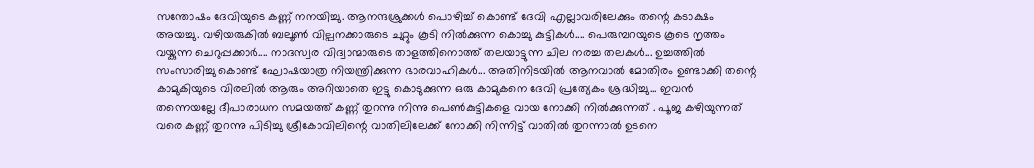സന്തോഷം ദേവിയുടെ കണ്ണ് നനയിച്ചു. ആനന്ദശ്രുക്കള്‍ പൊഴിച്ച് കൊണ്ട് ദേവി എല്ലാവരിലേക്കും തന്റെ കടാക്ഷം അയച്ചു. വഴിയരുകില്‍ ബലൂണ്‍ വില്പനക്കാരുടെ ചുറ്റും കൂടി നില്‍ക്കുന്ന കൊച്ചു കുട്ടികള്‍.... പെരുമ്പറയുടെ കൂടെ നൃത്തം വയ്കുന്ന ചെറുപ്പക്കാര്‍.... നാദസ്വര വിദ്വാന്മാരുടെ താളത്തിനൊത്ത് തലയാട്ടുന്ന ചില നരച്ച തലകള്‍... ഉച്ചത്തില്‍ സംസാരിച്ചു കൊണ്ട് ഘോഷയാത്ര നിയന്ത്രിക്കുന്ന ഭാരവാഹികള്‍... അതിനിടയില്‍ ആനവാല്‍ മോതിരം ഉണ്ടാക്കി തന്റെ കാമുകിയുടെ വിരലില്‍ ആരും അറിയാതെ ഇട്ടു കൊടുക്കുന്ന ഒരു കാമുകനെ ദേവി പ്രത്യേകം ശ്രദ്ധിച്ചു... ഇവന്‍ തന്നെയല്ലേ ദീപാരാധന സമയത്ത് കണ്ണ് തുറന്നു നിന്നു പെണ്‍കുട്ടികളെ വായ നോക്കി നില്‍ക്കുന്നത് . പൂജ കഴിയുന്നത്‌ വരെ കണ്ണ് തുറന്നു പിടിച്ചു ശ്രീകോവിലിന്റെ വാതിലിലേക്ക് നോക്കി നിന്നിട്ട് വാതില്‍ തുറന്നാല്‍ ഉടനെ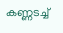കണ്ണടച്ച്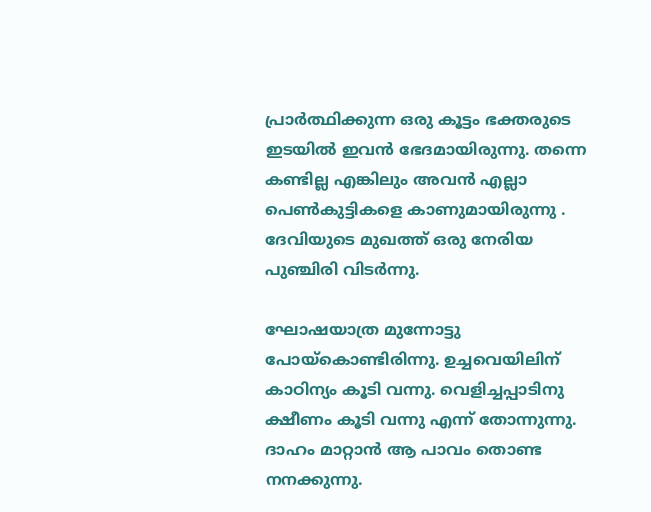പ്രാര്‍ത്ഥിക്കുന്ന ഒരു കൂട്ടം ഭക്തരുടെ ഇടയില്‍ ഇവന്‍ ഭേദമായിരുന്നു. തന്നെ കണ്ടില്ല എങ്കിലും അവന്‍ എല്ലാ പെണ്‍കുട്ടികളെ കാണുമായിരുന്നു . ദേവിയുടെ മുഖത്ത് ഒരു നേരിയ പുഞ്ചിരി വിടര്‍ന്നു.

ഘോഷയാത്ര മുന്നോട്ടു പോയ്കൊണ്ടിരിന്നു. ഉച്ചവെയിലിന് കാഠിന്യം കൂടി വന്നു. വെളിച്ചപ്പാടിനു ക്ഷീണം കൂടി വന്നു എന്ന് തോന്നുന്നു. ദാഹം മാറ്റാന്‍ ആ പാവം തൊണ്ട നനക്കുന്നു.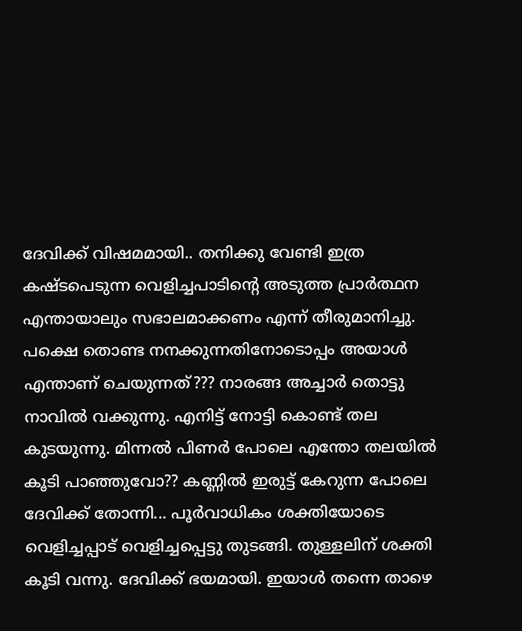ദേവിക്ക് വിഷമമായി.. തനിക്കു വേണ്ടി ഇത്ര കഷ്ടപെടുന്ന വെളിച്ചപാടിന്റെ അടുത്ത പ്രാര്‍ത്ഥന എന്തായാലും സഭാലമാക്കണം എന്ന് തീരുമാനിച്ചു. പക്ഷെ തൊണ്ട നനക്കുന്നതിനോടൊപ്പം അയാള്‍ എന്താണ് ചെയുന്നത്??? നാരങ്ങ അച്ചാര്‍ തൊട്ടു നാവില്‍ വക്കുന്നു. എനിട്ട്‌ നോട്ടി കൊണ്ട് തല കുടയുന്നു. മിന്നല്‍ പിണര്‍ പോലെ എന്തോ തലയില്‍ കൂടി പാഞ്ഞുവോ?? കണ്ണില്‍ ഇരുട്ട് കേറുന്ന പോലെ ദേവിക്ക് തോന്നി... പൂര്‍വാധികം ശക്തിയോടെ വെളിച്ചപ്പാട് വെളിച്ചപ്പെട്ടു തുടങ്ങി. തുള്ളലിന് ശക്തി കൂടി വന്നു. ദേവിക്ക് ഭയമായി. ഇയാള്‍ തന്നെ താഴെ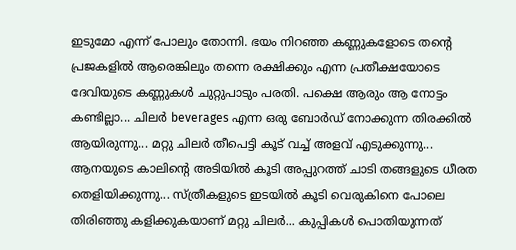ഇടുമോ എന്ന് പോലും തോന്നി. ഭയം നിറഞ്ഞ കണ്ണുകളോടെ തന്റെ പ്രജകളില്‍ ആരെങ്കിലും തന്നെ രക്ഷിക്കും എന്ന പ്രതീക്ഷയോടെ ദേവിയുടെ കണ്ണുകള്‍ ചുറ്റുപാടും പരതി. പക്ഷെ ആരും ആ നോട്ടം കണ്ടില്ലാ... ചിലര്‍ beverages എന്ന ഒരു ബോര്‍ഡ് നോക്കുന്ന തിരക്കില്‍ ആയിരുന്നു... മറ്റു ചിലര്‍ തീപെട്ടി കൂട് വച്ച് അളവ് എടുക്കുന്നു... ആനയുടെ കാലിന്റെ അടിയില്‍ കൂടി അപ്പുറത്ത് ചാടി തങ്ങളുടെ ധീരത തെളിയിക്കുന്നു... സ്ത്രീകളുടെ ഇടയില്‍ കൂടി വെരുകിനെ പോലെ തിരിഞ്ഞു കളിക്കുകയാണ് മറ്റു ചിലര്‍... കുപ്പികള്‍ പൊതിയുന്നത്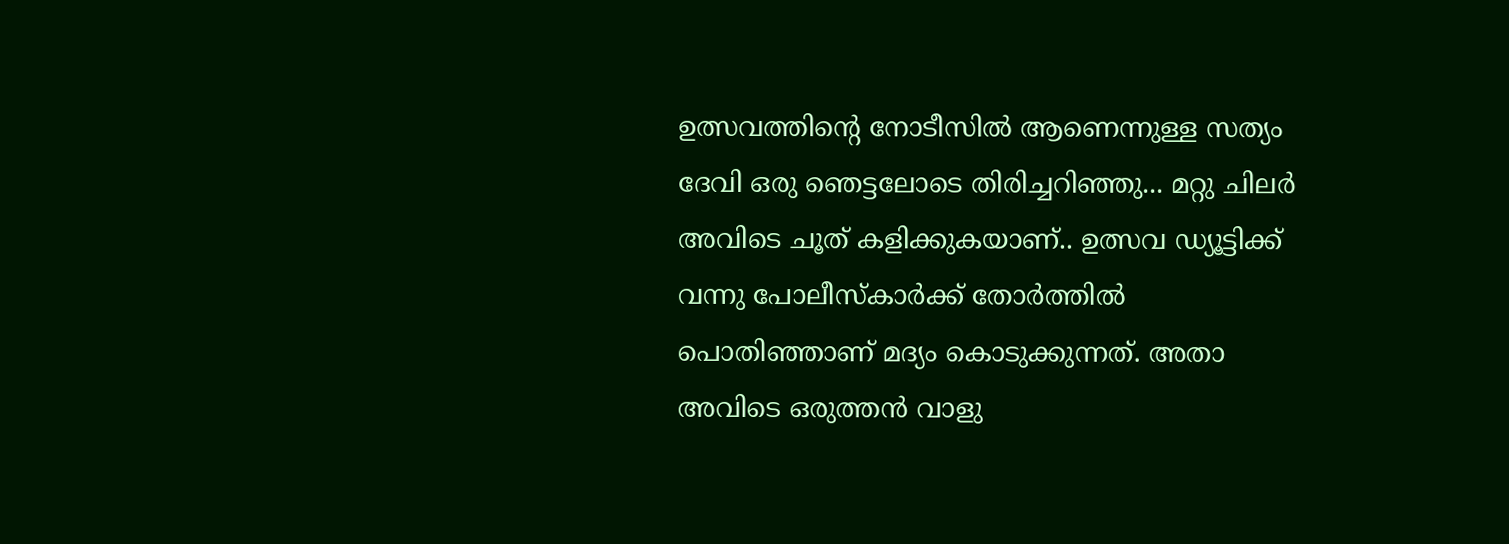ഉത്സവത്തിന്റെ നോടീസില്‍ ആണെന്നുള്ള സത്യം ദേവി ഒരു ഞെട്ടലോടെ തിരിച്ചറിഞ്ഞു... മറ്റു ചിലര്‍ അവിടെ ചൂത് കളിക്കുകയാണ്.. ഉത്സവ ഡ്യൂട്ടിക്ക് വന്നു പോലീസ്കാര്‍ക്ക് തോര്‍ത്തില്‍ പൊതിഞ്ഞാണ് മദ്യം കൊടുക്കുന്നത്. അതാ അവിടെ ഒരുത്തന്‍ വാളു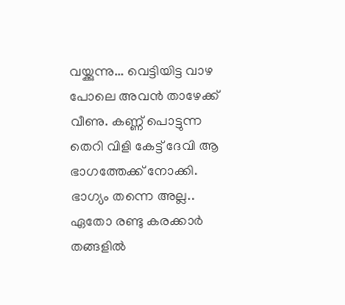വയ്ക്കുന്നു... വെട്ടിയിട്ട വാഴ പോലെ അവന്‍ താഴേക്ക്‌ വീണു. കണ്ണ് പൊട്ടുന്ന തെറി വിളി കേട്ട് ദേവി ആ ഭാഗത്തേക്ക്‌ നോക്കി. ഭാഗ്യം തന്നെ അല്ല.. ഏതോ രണ്ടു കരക്കാര്‍ തങ്ങളില്‍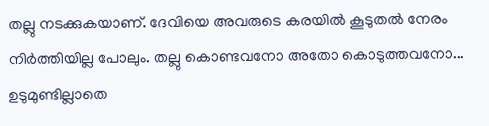തല്ലു നടക്കുകയാണ്. ദേവിയെ അവരുടെ കരയില്‍ കൂടുതല്‍ നേരം നിര്‍ത്തിയില്ല പോലും. തല്ലു കൊണ്ടവനോ അതോ കൊടുത്തവനോ... ഉടുമുണ്ടില്ലാതെ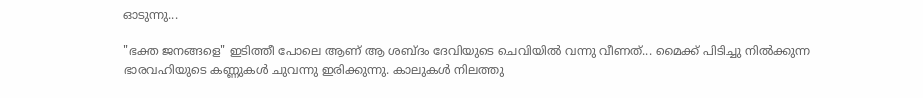ഓടുന്നു...

"ഭക്ത ജനങ്ങളെ" ഇടിത്തീ പോലെ ആണ് ആ ശബ്ദം ദേവിയുടെ ചെവിയില്‍ വന്നു വീണത്‌... മൈക്ക് പിടിച്ചു നില്‍ക്കുന്ന ഭാരവഹിയുടെ കണ്ണുകള്‍ ചുവന്നു ഇരിക്കുന്നു. കാലുകള്‍ നിലത്തു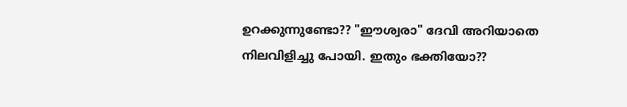ഉറക്കുന്നുണ്ടോ?? "ഈശ്വരാ" ദേവി അറിയാതെ നിലവിളിച്ചു പോയി. ഇതും ഭക്തിയോ??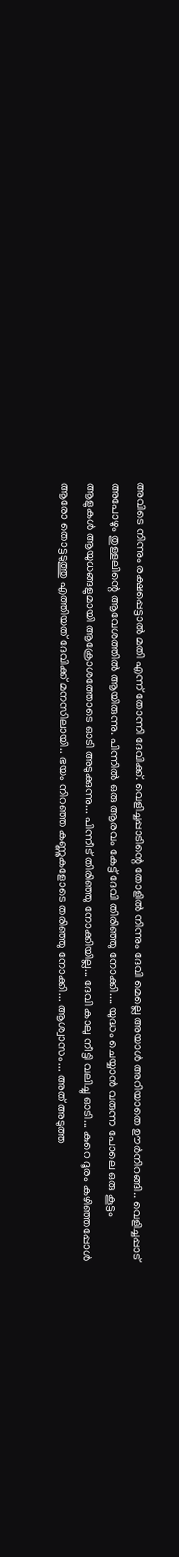അവിടെ നിന്നും രക്ഷപ്പെട്ടാല്‍ മതി എന്ന് തോന്നി ദേവിക്ക്. വെളിച്ചപ്പാടിന്റെ തോളില്‍ നിന്നും ദേവി മെല്ലെ അയാള്‍ അറിയാതെ ഊര്‍നിറങ്ങി.. വെളിച്ചപ്പാട് അപോഴും തുള്ളലിന്റെ ആവേശത്തില്‍ ആയിരുന്നു. പിന്നില്‍ ഒരു ആരവം കേട്ട് ദേവി തിരിഞ്ഞു നോക്കി.... യുദ്ധം ചെയ്യാന്‍ വരുന്ന പോലെ ഒരു കൂട്ടം ആളുകള്‍ ആയുധങ്ങളുമായി ആക്രോശത്തോടെ ഓടി അടുക്കുന്നു... പിന്നീട് തിരിഞ്ഞു നോക്കിയില്ല... ദേവി കാലു നീട്ടി വലിച്ചു ഓടി... കുറെ ദൂരം കഴിഞ്ഞപ്പോള്‍ ആരോ തൊട്ടടുത്തു എത്തിയത് ദേവിക്ക് മനസിലായി.. ഭയം നിറഞ്ഞ കണ്ണുകളോടെ തരിഞ്ഞു നോക്കി... ആശ്വാസം... അത് അടുത്ത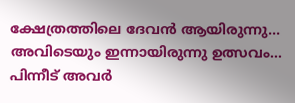ക്ഷേത്രത്തിലെ ദേവന്‍ ആയിരുന്നു... അവിടെയും ഇന്നായിരുന്നു ഉത്സവം... പിന്നീട് അവര്‍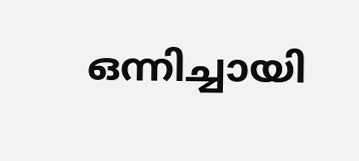ഒന്നിച്ചായി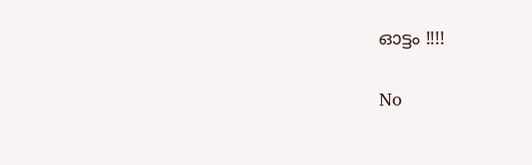ഓട്ടം !!!!

No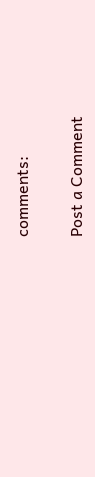comments:

Post a Comment